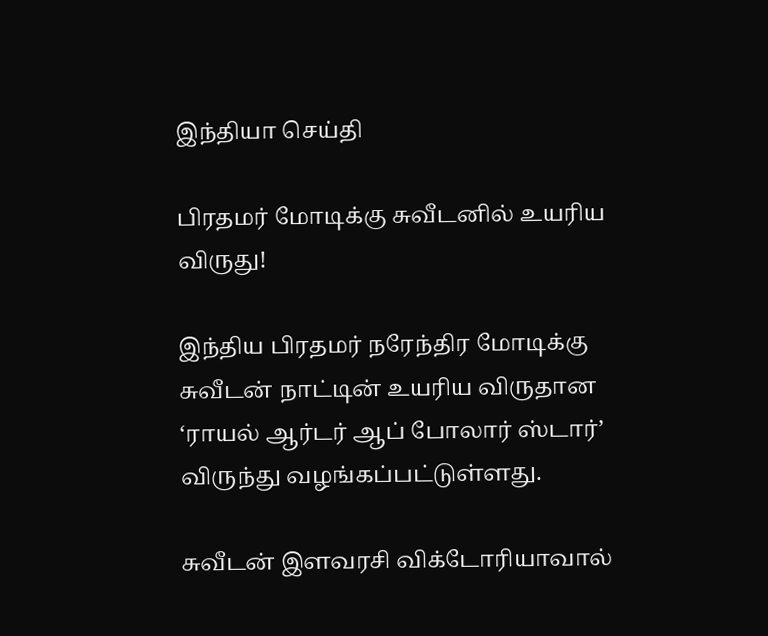இந்தியா செய்தி

பிரதமர் மோடிக்கு சுவீடனில் உயரிய விருது!

இந்திய பிரதமர் நரேந்திர மோடிக்கு சுவீடன் நாட்டின் உயரிய விருதான ‘ராயல் ஆர்டர் ஆப் போலார் ஸ்டார்’ விருந்து வழங்கப்பட்டுள்ளது.

சுவீடன் இளவரசி விக்டோரியாவால்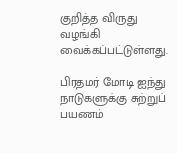குறித்த விருது வழங்கி வைக்கப்பட்டுள்ளது.

பிரதமர் மோடி ஐந்து நாடுகளுக்கு சுற்றுப் பயணம்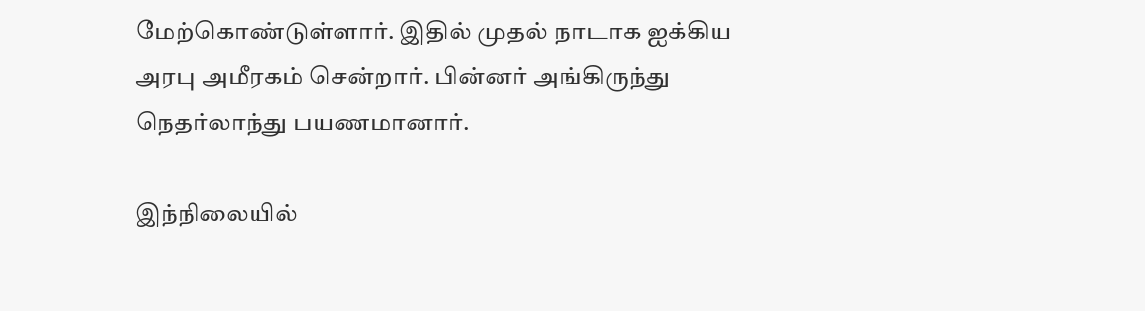மேற்கொண்டுள்ளார். இதில் முதல் நாடாக ஐக்கிய அரபு அமீரகம் சென்றார். பின்னர் அங்கிருந்து நெதர்லாந்து பயணமானார்.

இந்நிலையில்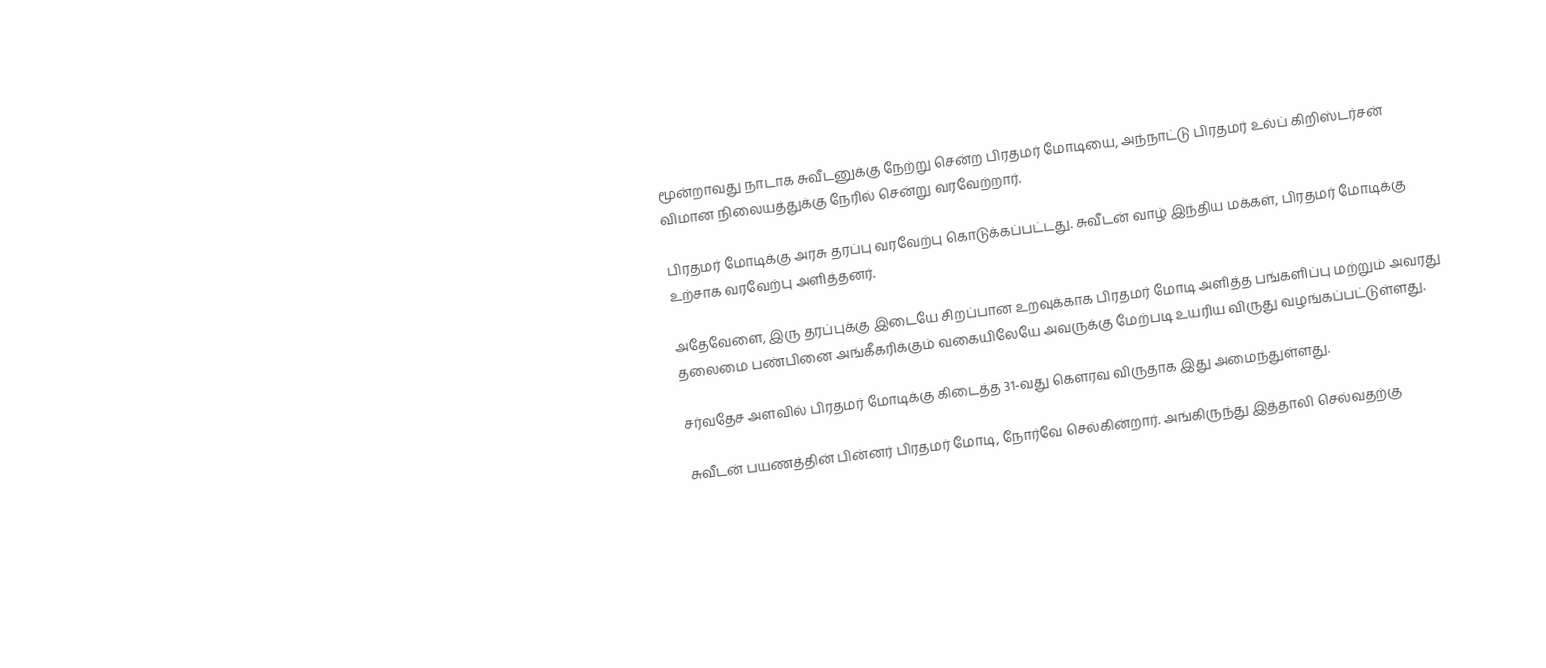மூன்றாவது நாடாக சுவீடனுக்கு நேற்று சென்ற பிரதமர் மோடியை, அந்நாட்டு பிரதமர் உல்ப் கிறிஸ்டர்சன் விமான நிலையத்துக்கு நேரில் சென்று வரவேற்றார்.

பிரதமர் மோடிக்கு அரசு தரப்பு வரவேற்பு கொடுக்கப்பட்டது. சுவீடன் வாழ் இந்திய மக்கள், பிரதமர் மோடிக்கு உற்சாக வரவேற்பு அளித்தனர்.

அதேவேளை, இரு தரப்புக்கு இடையே சிறப்பான உறவுக்காக பிரதமர் மோடி அளித்த பங்களிப்பு மற்றும் அவரது தலைமை பண்பினை அங்கீகரிக்கும் வகையிலேயே அவருக்கு மேற்படி உயரிய விருது வழங்கப்பட்டுள்ளது.

சர்வதேச அளவில் பிரதமர் மோடிக்கு கிடைத்த 31-வது கௌரவ விருதாக இது அமைந்துள்ளது.

சுவீடன் பயணத்தின் பின்னர் பிரதமர் மோடி, நோர்வே செல்கின்றார். அங்கிருந்து இத்தாலி செல்வதற்கு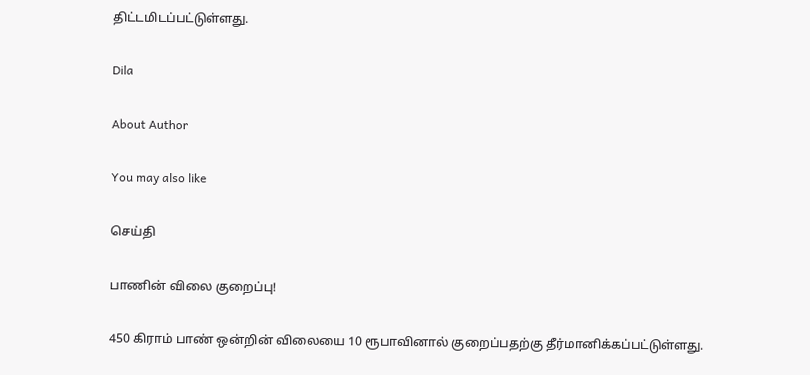திட்டமிடப்பட்டுள்ளது.

Dila

About Author

You may also like

செய்தி

பாணின் விலை குறைப்பு!

450 கிராம் பாண் ஒன்றின் விலையை 10 ரூபாவினால் குறைப்பதற்கு தீர்மானிக்கப்பட்டுள்ளது.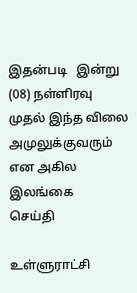இதன்படி   இன்று (08) நள்ளிரவு முதல் இந்த விலை அமுலுக்குவரும் என அகில இலங்கை
செய்தி

உள்ளுராட்சி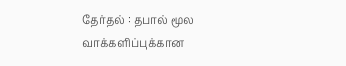தேர்தல் : தபால் மூல வாக்களிப்புக்கான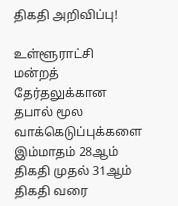திகதி அறிவிப்பு!

உள்ளூராட்சி மன்றத் தேர்தலுக்கான தபால் மூல வாக்கெடுப்புக்களை இம்மாதம் 28ஆம் திகதி முதல் 31ஆம் திகதி வரை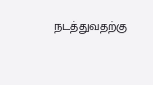நடத்துவதற்கு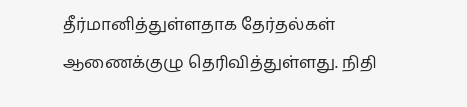தீர்மானித்துள்ளதாக தேர்தல்கள் ஆணைக்குழு தெரிவித்துள்ளது. நிதி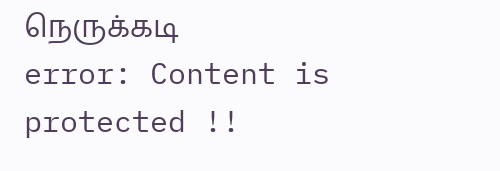நெருக்கடி
error: Content is protected !!